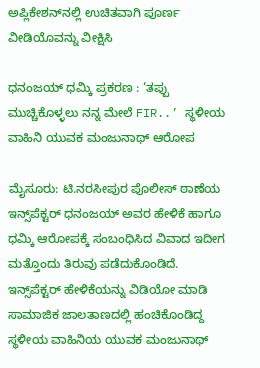ಅಪ್ಲಿಕೇಶನ್‌ನಲ್ಲಿ ಉಚಿತವಾಗಿ ಪೂರ್ಣ ವೀಡಿಯೊವನ್ನು ವೀಕ್ಷಿಸಿ

ಧನಂಜಯ್ ಧಮ್ಕಿ ಪ್ರಕರಣ : ‘ತಪ್ಪು ಮುಚ್ಚಿಕೊಳ್ಳಲು ನನ್ನ ಮೇಲೆ FIR..’ ಸ್ಥಳೀಯ ವಾಹಿನಿ ಯುವಕ ಮಂಜುನಾಥ್ ಆರೋಪ

ಮೈಸೂರು: ಟಿ.ನರಸೀಪುರ ಪೊಲೀಸ್ ಠಾಣೆಯ ಇನ್ಸ್‌ಪೆಕ್ಟರ್ ಧನಂಜಯ್ ಅವರ ಹೇಳಿಕೆ ಹಾಗೂ ಧಮ್ಕಿ ಆರೋಪಕ್ಕೆ ಸಂಬಂಧಿಸಿದ ವಿವಾದ ಇದೀಗ ಮತ್ತೊಂದು ತಿರುವು ಪಡೆದುಕೊಂಡಿದೆ. ಇನ್ಸ್‌ಪೆಕ್ಟರ್ ಹೇಳಿಕೆಯನ್ನು ವಿಡಿಯೋ ಮಾಡಿ ಸಾಮಾಜಿಕ ಜಾಲತಾಣದಲ್ಲಿ ಹಂಚಿಕೊಂಡಿದ್ದ ಸ್ಥಳೀಯ ವಾಹಿನಿಯ ಯುವಕ ಮಂಜುನಾಥ್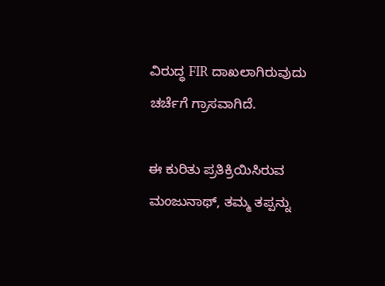ವಿರುದ್ಧ FIR ದಾಖಲಾಗಿರುವುದು ಚರ್ಚೆಗೆ ಗ್ರಾಸವಾಗಿದೆ.

ಈ ಕುರಿತು ಪ್ರತಿಕ್ರಿಯಿಸಿರುವ ಮಂಜುನಾಥ್, ತಮ್ಮ ತಪ್ಪನ್ನು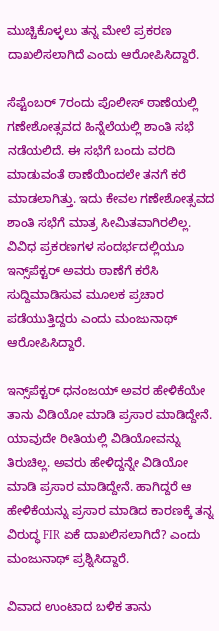ಮುಚ್ಚಿಕೊಳ್ಳಲು ತನ್ನ ಮೇಲೆ ಪ್ರಕರಣ ದಾಖಲಿಸಲಾಗಿದೆ ಎಂದು ಆರೋಪಿಸಿದ್ದಾರೆ.

ಸೆಪ್ಟೆಂಬರ್ 7ರಂದು ಪೊಲೀಸ್ ಠಾಣೆಯಲ್ಲಿ ಗಣೇಶೋತ್ಸವದ ಹಿನ್ನೆಲೆಯಲ್ಲಿ ಶಾಂತಿ ಸಭೆ ನಡೆಯಲಿದೆ. ಈ ಸಭೆಗೆ ಬಂದು ವರದಿ ಮಾಡುವಂತೆ ಠಾಣೆಯಿಂದಲೇ ತನಗೆ ಕರೆ ಮಾಡಲಾಗಿತ್ತು. ಇದು ಕೇವಲ ಗಣೇಶೋತ್ಸವದ ಶಾಂತಿ ಸಭೆಗೆ ಮಾತ್ರ ಸೀಮಿತವಾಗಿರಲಿಲ್ಲ. ವಿವಿಧ ಪ್ರಕರಣಗಳ ಸಂದರ್ಭದಲ್ಲಿಯೂ ಇನ್ಸ್‌ಪೆಕ್ಟರ್ ಅವರು ಠಾಣೆಗೆ ಕರೆಸಿ ಸುದ್ದಿಮಾಡಿಸುವ ಮೂಲಕ ಪ್ರಚಾರ ಪಡೆಯುತ್ತಿದ್ದರು ಎಂದು ಮಂಜುನಾಥ್ ಆರೋಪಿಸಿದ್ದಾರೆ.

ಇನ್ಸ್‌ಪೆಕ್ಟರ್ ಧನಂಜಯ್ ಅವರ ಹೇಳಿಕೆಯೇ ತಾನು ವಿಡಿಯೋ ಮಾಡಿ ಪ್ರಸಾರ ಮಾಡಿದ್ದೇನೆ. ಯಾವುದೇ ರೀತಿಯಲ್ಲಿ ವಿಡಿಯೋವನ್ನು ತಿರುಚಿಲ್ಲ. ಅವರು ಹೇಳಿದ್ದನ್ನೇ ವಿಡಿಯೋ ಮಾಡಿ ಪ್ರಸಾರ ಮಾಡಿದ್ದೇನೆ. ಹಾಗಿದ್ದರೆ ಆ ಹೇಳಿಕೆಯನ್ನು ಪ್ರಸಾರ ಮಾಡಿದ ಕಾರಣಕ್ಕೆ ತನ್ನ ವಿರುದ್ಧ FIR ಏಕೆ ದಾಖಲಿಸಲಾಗಿದೆ? ಎಂದು ಮಂಜುನಾಥ್ ಪ್ರಶ್ನಿಸಿದ್ದಾರೆ.

ವಿವಾದ ಉಂಟಾದ ಬಳಿಕ ತಾನು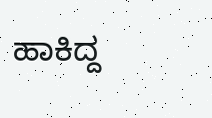ಹಾಕಿದ್ದ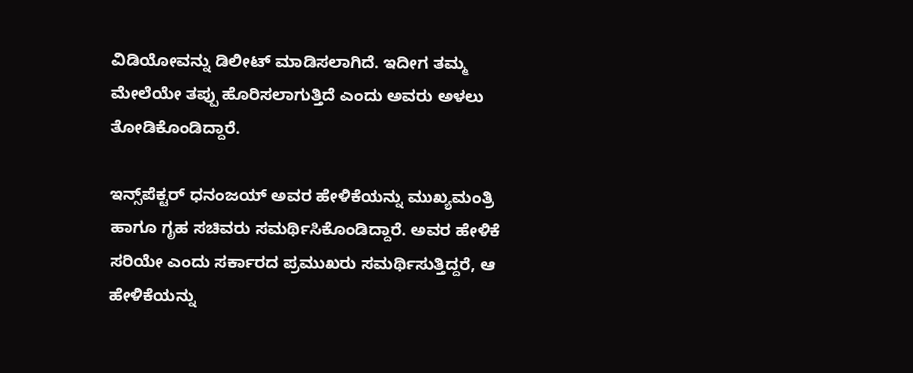ವಿಡಿಯೋವನ್ನು ಡಿಲೀಟ್ ಮಾಡಿಸಲಾಗಿದೆ. ಇದೀಗ ತಮ್ಮ ಮೇಲೆಯೇ ತಪ್ಪು ಹೊರಿಸಲಾಗುತ್ತಿದೆ ಎಂದು ಅವರು ಅಳಲು ತೋಡಿಕೊಂಡಿದ್ದಾರೆ.

ಇನ್ಸ್‌ಪೆಕ್ಟರ್ ಧನಂಜಯ್ ಅವರ ಹೇಳಿಕೆಯನ್ನು ಮುಖ್ಯಮಂತ್ರಿ ಹಾಗೂ ಗೃಹ ಸಚಿವರು ಸಮರ್ಥಿಸಿಕೊಂಡಿದ್ದಾರೆ. ಅವರ ಹೇಳಿಕೆ ಸರಿಯೇ ಎಂದು ಸರ್ಕಾರದ ಪ್ರಮುಖರು ಸಮರ್ಥಿಸುತ್ತಿದ್ದರೆ, ಆ ಹೇಳಿಕೆಯನ್ನು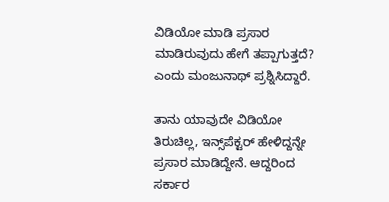ವಿಡಿಯೋ ಮಾಡಿ ಪ್ರಸಾರ ಮಾಡಿರುವುದು ಹೇಗೆ ತಪ್ಪಾಗುತ್ತದೆ? ಎಂದು ಮಂಜುನಾಥ್ ಪ್ರಶ್ನಿಸಿದ್ದಾರೆ.

ತಾನು ಯಾವುದೇ ವಿಡಿಯೋ ತಿರುಚಿಲ್ಲ, ಇನ್ಸ್‌ಪೆಕ್ಟರ್ ಹೇಳಿದ್ದನ್ನೇ ಪ್ರಸಾರ ಮಾಡಿದ್ದೇನೆ. ಆದ್ದರಿಂದ ಸರ್ಕಾರ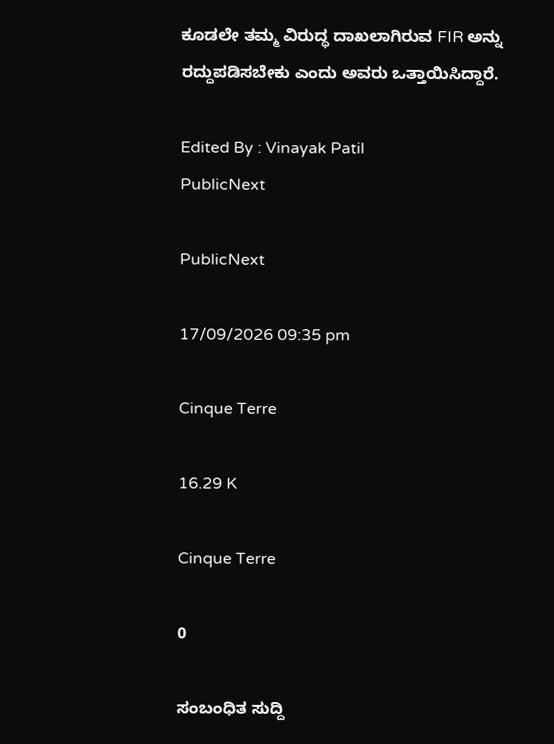ಕೂಡಲೇ ತಮ್ಮ ವಿರುದ್ಧ ದಾಖಲಾಗಿರುವ FIR ಅನ್ನು ರದ್ದುಪಡಿಸಬೇಕು ಎಂದು ಅವರು ಒತ್ತಾಯಿಸಿದ್ದಾರೆ.

Edited By : Vinayak Patil
PublicNext

PublicNext

17/09/2026 09:35 pm

Cinque Terre

16.29 K

Cinque Terre

0

ಸಂಬಂಧಿತ ಸುದ್ದಿ